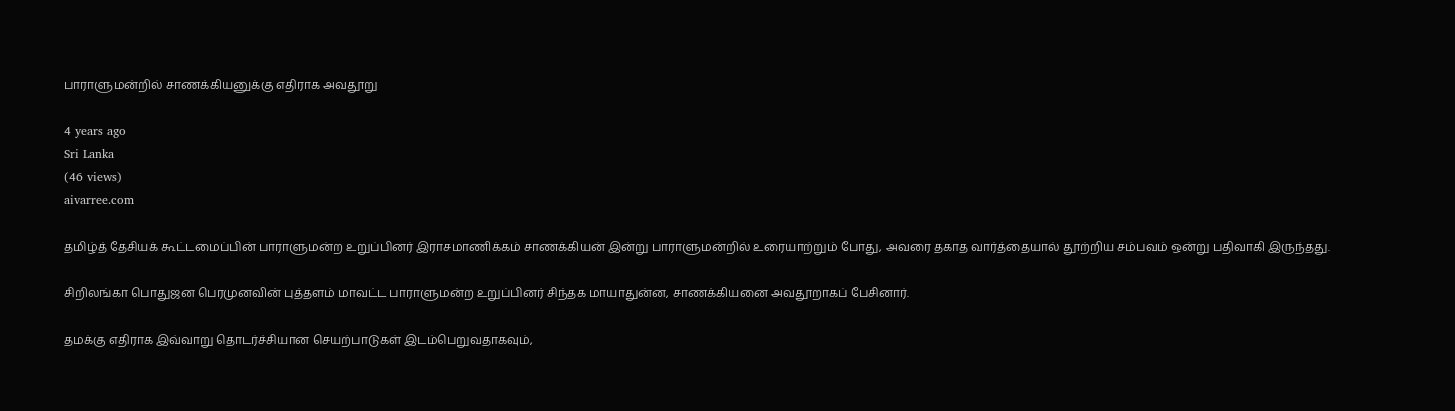பாராளுமன்றில் சாணக்கியனுக்கு எதிராக அவதூறு

4 years ago
Sri Lanka
(46 views)
aivarree.com

தமிழ்த் தேசியக் கூட்டமைப்பின் பாராளுமன்ற உறுப்பினர் இராசமாணிக்கம் சாணக்கியன் இன்று பாராளுமன்றில் உரையாற்றும் போது, அவரை தகாத வார்த்தையால் தூற்றிய சம்பவம் ஒன்று பதிவாகி இருந்தது.

சிறிலங்கா பொதுஜன பெரமுனவின் புத்தளம் மாவட்ட பாராளுமன்ற உறுப்பினர் சிந்தக மாயாதுன்ன, சாணக்கியனை அவதூறாகப் பேசினார்.

தமக்கு எதிராக இவ்வாறு தொடர்ச்சியான செயற்பாடுகள் இடம்பெறுவதாகவும்,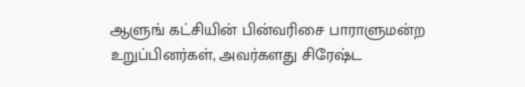ஆளுங் கட்சியின் பின்வரிசை பாராளுமன்ற உறுப்பினர்கள், அவர்களது சிரேஷ்ட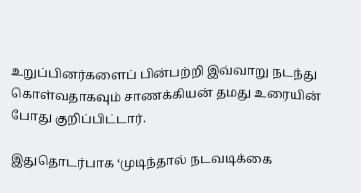உறுப்பினர்களைப் பின்பற்றி இவ்வாறு நடந்து கொள்வதாகவும் சாணக்கியன் தமது உரையின் போது குறிப்பிட்டார்.

இதுதொடர்பாக ‘முடிந்தால் நடவடிக்கை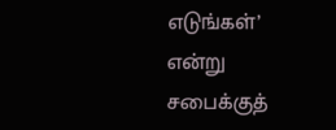எடுங்கள்’ என்று சபைக்குத்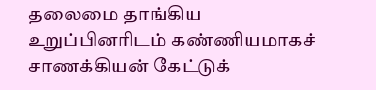தலைமை தாங்கிய உறுப்பினரிடம் கண்ணியமாகச் சாணக்கியன் கேட்டுக்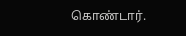கொண்டார்.